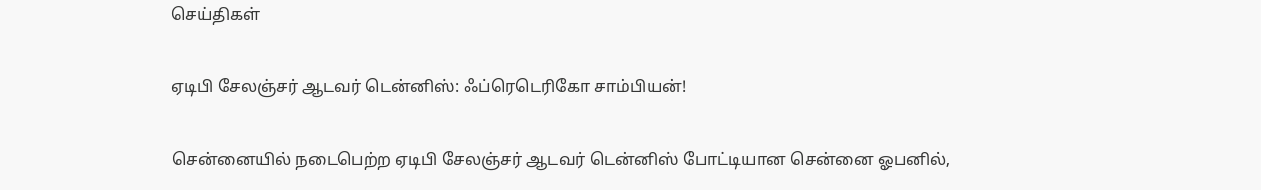செய்திகள்

ஏடிபி சேலஞ்சர் ஆடவர் டென்னிஸ்: ஃப்ரெடெரிகோ சாம்பியன்!

சென்னையில் நடைபெற்ற ஏடிபி சேலஞ்சர் ஆடவர் டென்னிஸ் போட்டியான சென்னை ஓபனில்,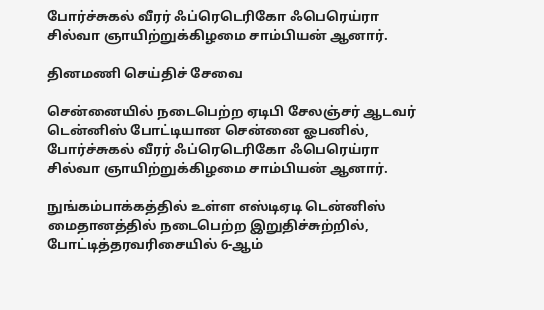போர்ச்சுகல் வீரர் ஃப்ரெடெரிகோ ஃபெரெய்ரா சில்வா ஞாயிற்றுக்கிழமை சாம்பியன் ஆனார்.

தினமணி செய்திச் சேவை

சென்னையில் நடைபெற்ற ஏடிபி சேலஞ்சர் ஆடவர் டென்னிஸ் போட்டியான சென்னை ஓபனில், போர்ச்சுகல் வீரர் ஃப்ரெடெரிகோ ஃபெரெய்ரா சில்வா ஞாயிற்றுக்கிழமை சாம்பியன் ஆனார்.

நுங்கம்பாக்கத்தில் உள்ள எஸ்டிஏடி டென்னிஸ் மைதானத்தில் நடைபெற்ற இறுதிச்சுற்றில், போட்டித்தரவரிசையில் 6-ஆம்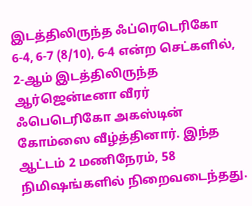இடத்திலிருந்த ஃப்ரெடெரிகோ 6-4, 6-7 (8/10), 6-4 என்ற செட்களில், 2-ஆம் இடத்திலிருந்த ஆர்ஜென்டீனா வீரர் ஃபெடெரிகோ அகஸ்டின் கோம்ஸை வீழ்த்தினார். இந்த ஆட்டம் 2 மணிநேரம், 58 நிமிஷங்களில் நிறைவடைந்தது.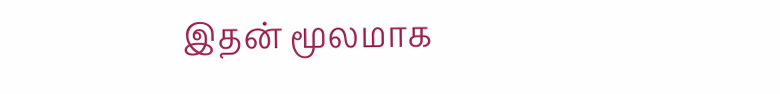இதன் மூலமாக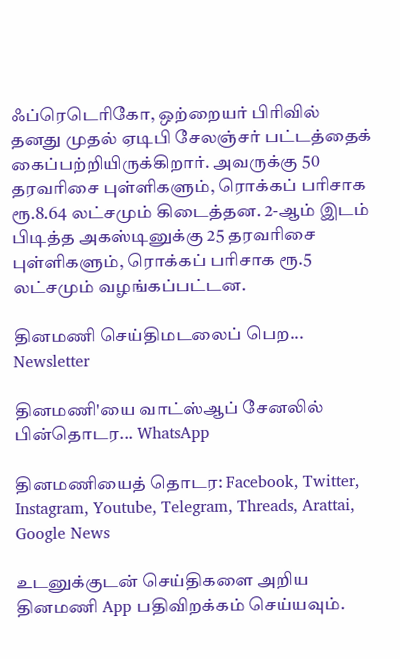ஃப்ரெடெரிகோ, ஒற்றையர் பிரிவில் தனது முதல் ஏடிபி சேலஞ்சர் பட்டத்தைக் கைப்பற்றியிருக்கிறார். அவருக்கு 50 தரவரிசை புள்ளிகளும், ரொக்கப் பரிசாக ரூ.8.64 லட்சமும் கிடைத்தன. 2-ஆம் இடம் பிடித்த அகஸ்டினுக்கு 25 தரவரிசை புள்ளிகளும், ரொக்கப் பரிசாக ரூ.5 லட்சமும் வழங்கப்பட்டன.

தினமணி செய்திமடலைப் பெற... Newsletter

தினமணி'யை வாட்ஸ்ஆப் சேனலில் பின்தொடர... WhatsApp

தினமணியைத் தொடர: Facebook, Twitter, Instagram, Youtube, Telegram, Threads, Arattai, Google News

உடனுக்குடன் செய்திகளை அறிய தினமணி App பதிவிறக்கம் செய்யவும்.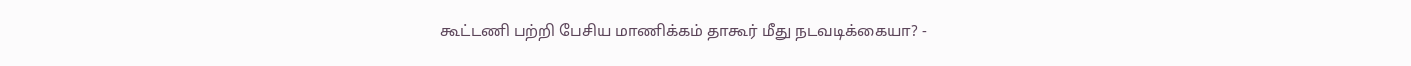கூட்டணி பற்றி பேசிய மாணிக்கம் தாகூர் மீது நடவடிக்கையா? -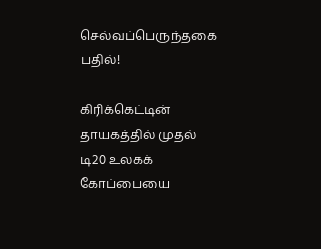செல்வப்பெருந்தகை பதில்!

கிரிக்கெட்டின் தாயகத்தில் முதல் டி20 உலகக் கோப்பையை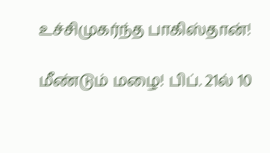உச்சிமுகர்ந்த பாகிஸ்தான்!

மீண்டும் மழை! பிப். 21ல் 10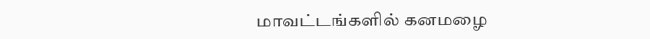மாவட்டங்களில் கனமழை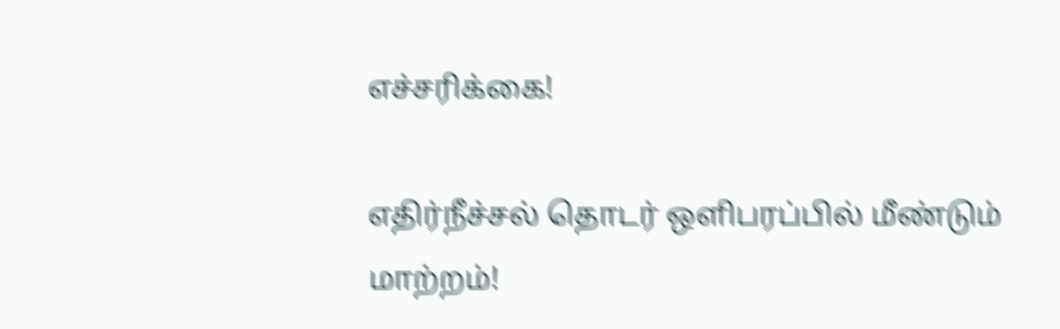எச்சரிக்கை!

எதிர்நீச்சல் தொடர் ஒளிபரப்பில் மீண்டும் மாற்றம்!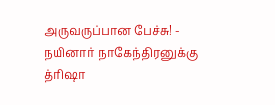அருவருப்பான பேச்சு! - நயினார் நாகேந்திரனுக்கு த்ரிஷா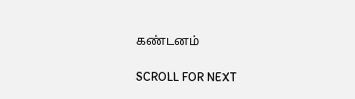கண்டனம்

SCROLL FOR NEXT